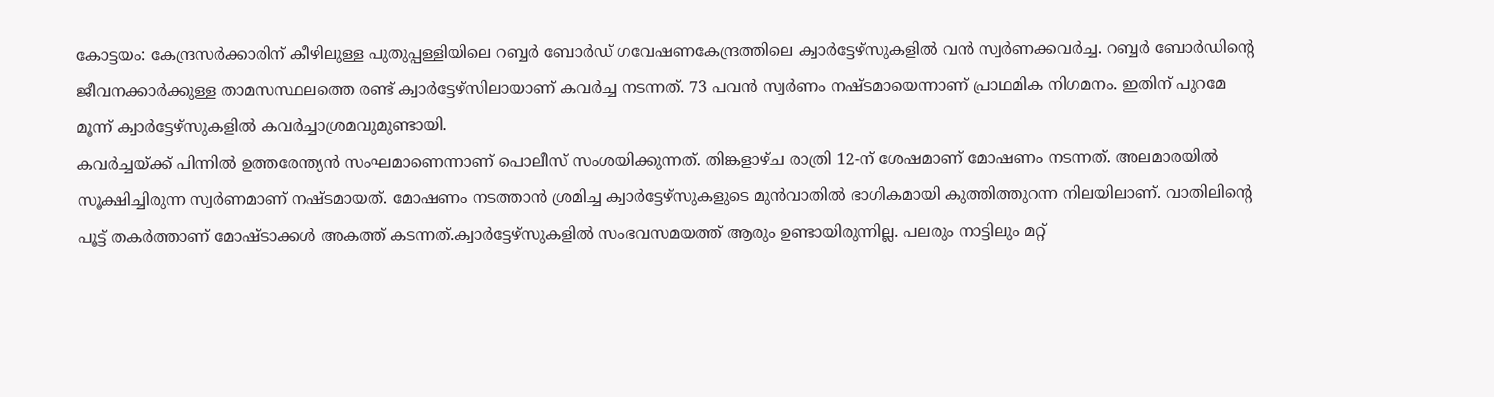കോട്ടയം: കേന്ദ്രസർക്കാരിന് കീഴിലുള്ള പുതുപ്പള്ളിയിലെ റബ്ബർ ബോർഡ് ഗവേഷണകേന്ദ്രത്തിലെ ക്വാർട്ടേഴ്സുകളിൽ വൻ സ്വർണക്കവർച്ച. റബ്ബർ ബോർഡിന്റെ ജീവനക്കാർക്കുള്ള താമസസ്ഥലത്തെ രണ്ട് ക്വാർട്ടേഴ്സിലായാണ് കവർച്ച നടന്നത്. 73 പവൻ സ്വർണം നഷ്ടമായെന്നാണ് പ്രാഥമിക നിഗമനം. ഇതിന് പുറമേ മൂന്ന് ക്വാർട്ടേഴ്സുകളിൽ കവർച്ചാശ്രമവുമുണ്ടായി.
കവർച്ചയ്ക്ക് പിന്നിൽ ഉത്തരേന്ത്യൻ സംഘമാണെന്നാണ് പൊലീസ് സംശയിക്കുന്നത്. തിങ്കളാഴ്ച രാത്രി 12-ന് ശേഷമാണ് മോഷണം നടന്നത്. അലമാരയിൽ സൂക്ഷിച്ചിരുന്ന സ്വർണമാണ് നഷ്ടമായത്. മോഷണം നടത്താൻ ശ്രമിച്ച ക്വാർട്ടേഴ്സുകളുടെ മുൻവാതിൽ ഭാഗികമായി കുത്തിത്തുറന്ന നിലയിലാണ്. വാതിലിന്റെ പൂട്ട് തകർത്താണ് മോഷ്ടാക്കൾ അകത്ത് കടന്നത്.ക്വാർട്ടേഴ്സുകളിൽ സംഭവസമയത്ത് ആരും ഉണ്ടായിരുന്നില്ല. പലരും നാട്ടിലും മറ്റ്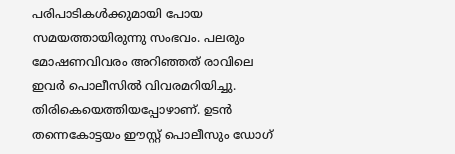പരിപാടികൾക്കുമായി പോയ സമയത്തായിരുന്നു സംഭവം. പലരും മോഷണവിവരം അറിഞ്ഞത് രാവിലെ ഇവർ പൊലീസിൽ വിവരമറിയിച്ചു. തിരികെയെത്തിയപ്പോഴാണ്. ഉടൻ തന്നെകോട്ടയം ഈസ്റ്റ് പൊലീസും ഡോഗ്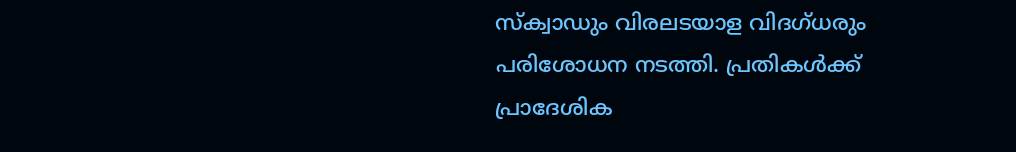സ്ക്വാഡും വിരലടയാള വിദഗ്ധരും പരിശോധന നടത്തി. പ്രതികൾക്ക് പ്രാദേശിക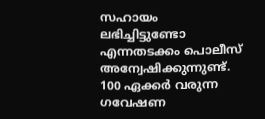സഹായം ലഭിച്ചിട്ടുണ്ടോ എന്നതടക്കം പൊലീസ് അന്വേഷിക്കുന്നുണ്ട്. 100 ഏക്കർ വരുന്ന ഗവേഷണ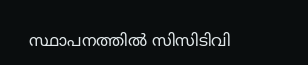സ്ഥാപനത്തിൽ സിസിടിവി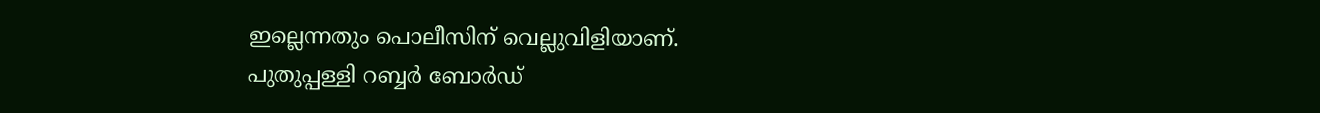ഇല്ലെന്നതും പൊലീസിന് വെല്ലുവിളിയാണ്.
പുതുപ്പള്ളി റബ്ബർ ബോർഡ്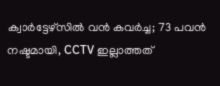ക്വാർട്ടേഴ്സിൽ വൻ കവർച്ച; 73 പവൻ നഷ്ടമായി, CCTV ഇല്ലാത്തത്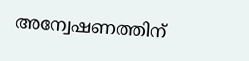അന്വേഷണത്തിന്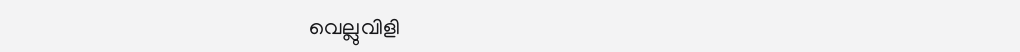വെല്ലുവിളി